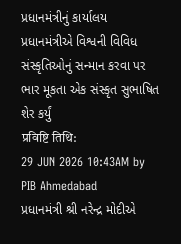પ્રધાનમંત્રીનું કાર્યાલય
પ્રધાનમંત્રીએ વિશ્વની વિવિધ સંસ્કૃતિઓનું સન્માન કરવા પર ભાર મૂકતા એક સંસ્કૃત સુભાષિત શેર કર્યું
प्रविष्टि तिथि:
29 JUN 2026 10:43AM by PIB Ahmedabad
પ્રધાનમંત્રી શ્રી નરેન્દ્ર મોદીએ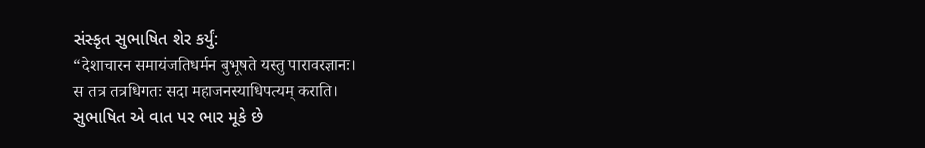સંસ્કૃત સુભાષિત શેર કર્યું:
“देशाचारन समायंजतिधर्मन बुभूषते यस्तु पारावरज्ञानः।
स तत्र तत्रधिगतः सदा महाजनस्याधिपत्यम् कराति।
સુભાષિત એ વાત પર ભાર મૂકે છે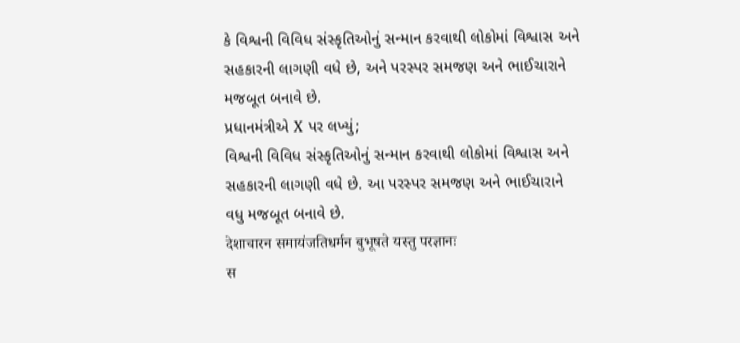કે વિશ્વની વિવિધ સંસ્કૃતિઓનું સન્માન કરવાથી લોકોમાં વિશ્વાસ અને સહકારની લાગણી વધે છે, અને પરસ્પર સમજણ અને ભાઈચારાને મજબૂત બનાવે છે.
પ્રધાનમંત્રીએ X પર લખ્યું;
વિશ્વની વિવિધ સંસ્કૃતિઓનું સન્માન કરવાથી લોકોમાં વિશ્વાસ અને સહકારની લાગણી વધે છે. આ પરસ્પર સમજણ અને ભાઈચારાને વધુ મજબૂત બનાવે છે.
देशाचारन समायंजतिधर्मन बुभूषते यस्तु परज्ञानः
स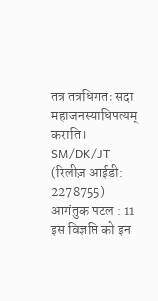तत्र तत्रधिगतः सदा महाजनस्याधिपत्यम् कराति।
SM/DK/JT
(रिलीज़ आईडी: 2278755)
आगंतुक पटल : 11
इस विज्ञप्ति को इन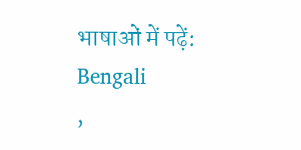भाषाओं में पढ़ें:
Bengali
,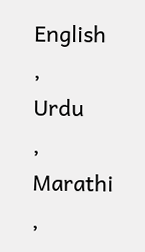English
,
Urdu
,
Marathi
,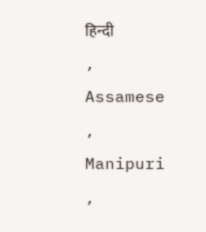हिन्दी
,
Assamese
,
Manipuri
,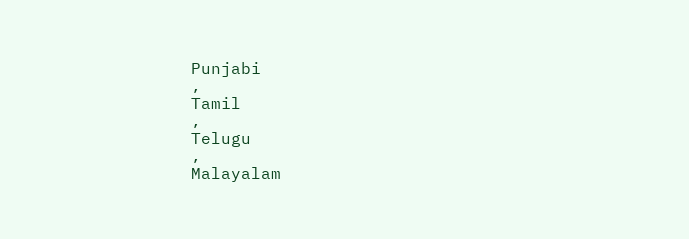Punjabi
,
Tamil
,
Telugu
,
Malayalam